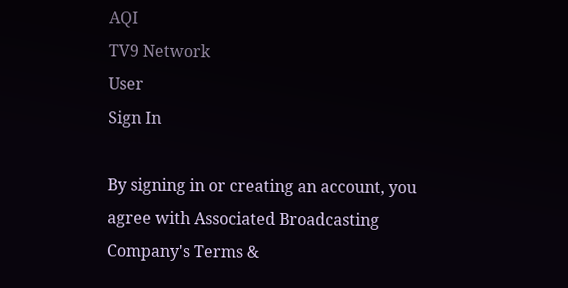AQI
TV9 Network
User
Sign In

By signing in or creating an account, you agree with Associated Broadcasting Company's Terms &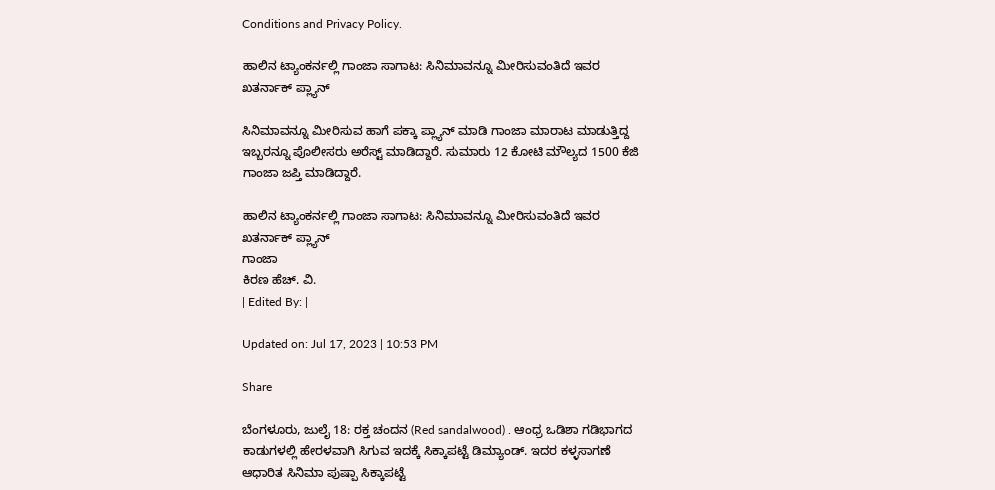Conditions and Privacy Policy.

ಹಾಲಿನ ಟ್ಯಾಂಕರ್ನಲ್ಲಿ ಗಾಂಜಾ ಸಾಗಾಟ: ಸಿನಿಮಾವನ್ನೂ ಮೀರಿಸುವಂತಿದೆ ಇವರ ಖತರ್ನಾಕ್ ಪ್ಲ್ಯಾನ್

ಸಿನಿಮಾವನ್ನೂ ಮೀರಿಸುವ ಹಾಗೆ ಪಕ್ಕಾ ಪ್ಲ್ಯಾನ್ ಮಾಡಿ ಗಾಂಜಾ ಮಾರಾಟ ಮಾಡುತ್ತಿದ್ದ ಇಬ್ಬರನ್ನೂ ಪೊಲೀಸರು ಅರೆಸ್ಟ್ ಮಾಡಿದ್ದಾರೆ. ಸುಮಾರು 12 ಕೋಟಿ ಮೌಲ್ಯದ 1500 ಕೆಜಿ ಗಾಂಜಾ ಜಪ್ತಿ ಮಾಡಿದ್ದಾರೆ.

ಹಾಲಿನ ಟ್ಯಾಂಕರ್ನಲ್ಲಿ ಗಾಂಜಾ ಸಾಗಾಟ: ಸಿನಿಮಾವನ್ನೂ ಮೀರಿಸುವಂತಿದೆ ಇವರ ಖತರ್ನಾಕ್ ಪ್ಲ್ಯಾನ್
ಗಾಂಜಾ
ಕಿರಣ ಹೆಚ್. ವಿ.
| Edited By: |

Updated on: Jul 17, 2023 | 10:53 PM

Share

ಬೆಂಗಳೂರು, ಜುಲೈ 18: ರಕ್ತ ಚಂದನ (Red sandalwood) . ಆಂಧ್ರ ಒಡಿಶಾ ಗಡಿಭಾಗದ ಕಾಡುಗಳಲ್ಲಿ ಹೇರಳವಾಗಿ ಸಿಗುವ ಇದಕ್ಕೆ ಸಿಕ್ಕಾಪಟ್ಟೆ ಡಿಮ್ಯಾಂಡ್‌. ಇದರ ಕಳ್ಳಸಾಗಣೆ ಆಧಾರಿತ ಸಿನಿಮಾ ಪುಷ್ಪಾ ಸಿಕ್ಕಾಪಟ್ಟೆ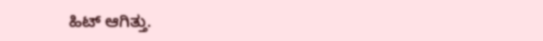ಹಿಟ್‌ ಆಗಿತ್ತು.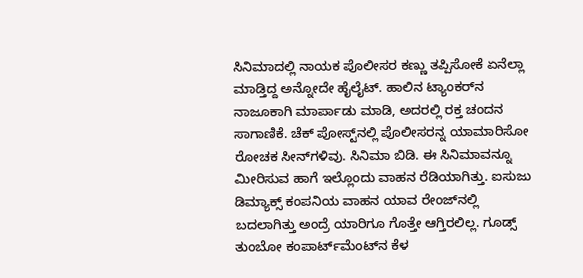ಸಿನಿಮಾದಲ್ಲಿ ನಾಯಕ ಪೊಲೀಸರ ಕಣ್ಣು ತಪ್ಪಿಸೋಕೆ ಏನೆಲ್ಲಾ ಮಾಡ್ತಿದ್ದ ಅನ್ನೋದೇ ಹೈಲೈಟ್‌. ಹಾಲಿನ ಟ್ಯಾಂಕರ್‌ನ ನಾಜೂಕಾಗಿ ಮಾರ್ಪಾಡು ಮಾಡಿ, ಅದರಲ್ಲಿ ರಕ್ತ ಚಂದನ ಸಾಗಾಣಿಕೆ. ಚೆಕ್‌ ಪೋಸ್ಟ್‌ನಲ್ಲಿ ಪೊಲೀಸರನ್ನ ಯಾಮಾರಿಸೋ ರೋಚಕ ಸೀನ್‌ಗಳಿವು. ಸಿನಿಮಾ ಬಿಡಿ. ಈ ಸಿನಿಮಾವನ್ನೂ ಮೀರಿಸುವ ಹಾಗೆ ಇಲ್ಲೊಂದು ವಾಹನ ರೆಡಿಯಾಗಿತ್ತು. ಐಸುಜು ಡಿಮ್ಯಾಕ್ಸ್ ಕಂಪನಿಯ ವಾಹನ ಯಾವ ರೇಂಜ್‌ನಲ್ಲಿ ಬದಲಾಗಿತ್ತು ಅಂದ್ರೆ ಯಾರಿಗೂ ಗೊತ್ತೇ ಆಗ್ತಿರಲಿಲ್ಲ. ಗೂಡ್ಸ್‌ ತುಂಬೋ ಕಂಪಾರ್ಟ್‌ಮೆಂಟ್‌ನ ಕೆಳ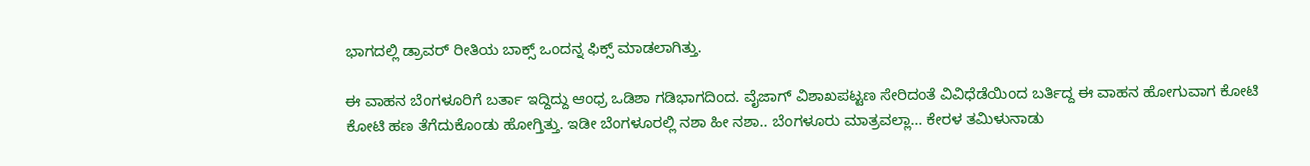ಭಾಗದಲ್ಲಿ ಡ್ರಾವರ್‌ ರೀತಿಯ ಬಾಕ್ಸ್ ಒಂದನ್ನ ಫಿಕ್ಸ್ ಮಾಡಲಾಗಿತ್ತು.

ಈ ವಾಹನ ಬೆಂಗಳೂರಿಗೆ ಬರ್ತಾ ಇದ್ದಿದ್ದು ಆಂಧ್ರ ಒಡಿಶಾ ಗಡಿಭಾಗದಿಂದ. ವೈಜಾಗ್‌ ವಿಶಾಖಪಟ್ಟಣ ಸೇರಿದಂತೆ ವಿವಿಧೆಡೆಯಿಂದ ಬರ್ತಿದ್ದ ಈ ವಾಹನ ಹೋಗುವಾಗ ಕೋಟಿ ಕೋಟಿ ಹಣ ತೆಗೆದುಕೊಂಡು ಹೋಗ್ತಿತ್ತು. ಇಡೀ ಬೆಂಗಳೂರಲ್ಲಿ ನಶಾ ಹೀ ನಶಾ.. ಬೆಂಗಳೂರು ಮಾತ್ರವಲ್ಲಾ… ಕೇರಳ ತಮಿಳುನಾಡು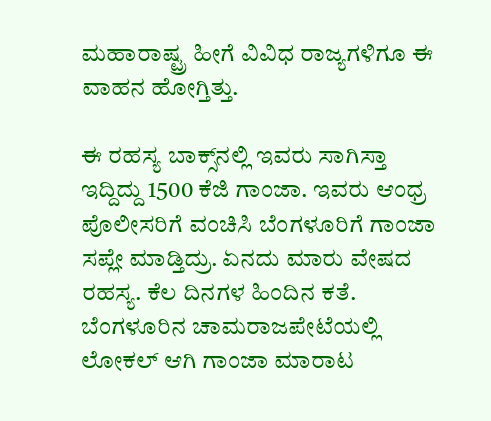ಮಹಾರಾಷ್ಟ್ರ ಹೀಗೆ ವಿವಿಧ ರಾಜ್ಯಗಳಿಗೂ ಈ ವಾಹನ ಹೋಗ್ತಿತ್ತು.

ಈ ರಹಸ್ಯ ಬಾಕ್ಸ್‌ನಲ್ಲಿ ಇವರು ಸಾಗಿಸ್ತಾ ಇದ್ದಿದ್ದು 1500 ಕೆಜಿ ಗಾಂಜಾ. ಇವರು ಆಂಧ್ರ ಪೊಲೀಸರಿಗೆ ವಂಚಿಸಿ ಬೆಂಗಳೂರಿಗೆ ಗಾಂಜಾ ಸಪ್ಲೇ ಮಾಡ್ತಿದ್ರು. ಏನದು ಮಾರು ವೇಷದ ರಹಸ್ಯ. ಕೆಲ ದಿನಗಳ ಹಿಂದಿನ ಕತೆ. ಬೆಂಗಳೂರಿನ ಚಾಮರಾಜಪೇಟೆಯಲ್ಲಿ ಲೋಕಲ್‌ ಆಗಿ ಗಾಂಜಾ ಮಾರಾಟ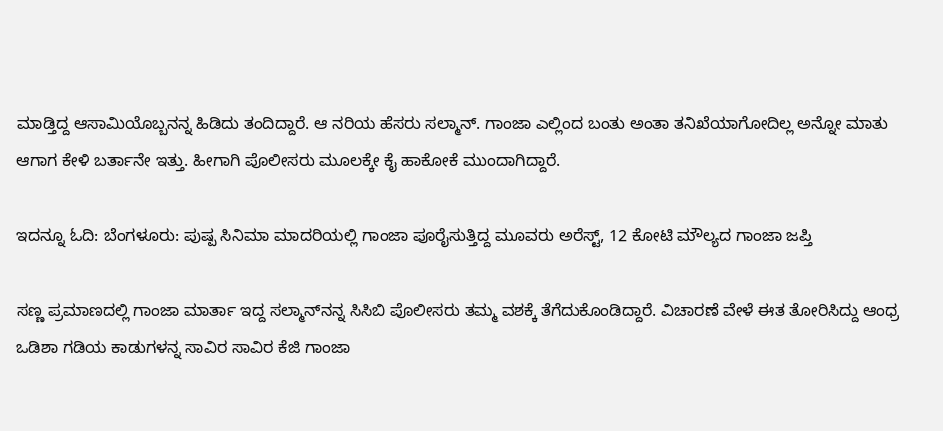ಮಾಡ್ತಿದ್ದ ಆಸಾಮಿಯೊಬ್ಬನನ್ನ ಹಿಡಿದು ತಂದಿದ್ದಾರೆ. ಆ ನರಿಯ ಹೆಸರು ಸಲ್ಮಾನ್‌. ಗಾಂಜಾ ಎಲ್ಲಿಂದ ಬಂತು ಅಂತಾ ತನಿಖೆಯಾಗೋದಿಲ್ಲ ಅನ್ನೋ ಮಾತು ಆಗಾಗ ಕೇಳಿ ಬರ್ತಾನೇ ಇತ್ತು. ಹೀಗಾಗಿ ಪೊಲೀಸರು ಮೂಲಕ್ಕೇ ಕೈ ಹಾಕೋಕೆ ಮುಂದಾಗಿದ್ದಾರೆ.

ಇದನ್ನೂ ಓದಿ: ಬೆಂಗಳೂರು: ಪುಷ್ಪ ಸಿನಿಮಾ ಮಾದರಿಯಲ್ಲಿ ಗಾಂಜಾ ಪೂರೈಸುತ್ತಿದ್ದ ಮೂವರು ಅರೆಸ್ಟ್, 12 ಕೋಟಿ ಮೌಲ್ಯದ ಗಾಂಜಾ ಜಪ್ತಿ

ಸಣ್ಣ ಪ್ರಮಾಣದಲ್ಲಿ ಗಾಂಜಾ ಮಾರ್ತಾ ಇದ್ದ ಸಲ್ಮಾನ್‌ನನ್ನ ಸಿಸಿಬಿ ಪೊಲೀಸರು ತಮ್ಮ ವಶಕ್ಕೆ ತೆಗೆದುಕೊಂಡಿದ್ದಾರೆ. ವಿಚಾರಣೆ ವೇಳೆ ಈತ ತೋರಿಸಿದ್ದು ಆಂಧ್ರ ಒಡಿಶಾ ಗಡಿಯ ಕಾಡುಗಳನ್ನ ಸಾವಿರ ಸಾವಿರ ಕೆಜಿ ಗಾಂಜಾ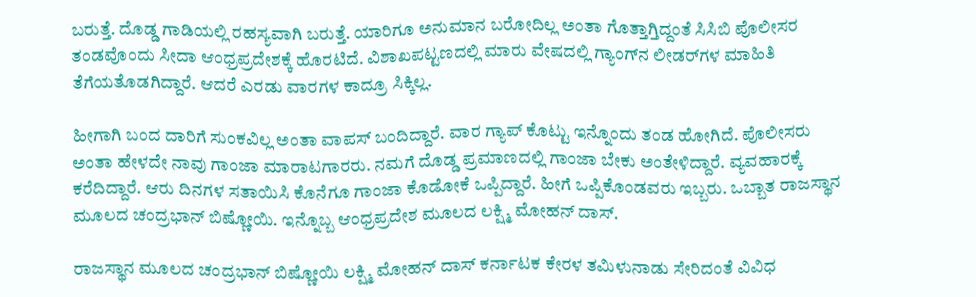ಬರುತ್ತೆ. ದೊಡ್ಡ ಗಾಡಿಯಲ್ಲಿ ರಹಸ್ಯವಾಗಿ ಬರುತ್ತೆ. ಯಾರಿಗೂ ಅನುಮಾನ ಬರೋದಿಲ್ಲ ಅಂತಾ ಗೊತ್ತಾಗ್ತಿದ್ದಂತೆ ಸಿಸಿಬಿ ಪೊಲೀಸರ ತಂಡವೊಂದು ಸೀದಾ ಆಂಧ್ರಪ್ರದೇಶಕ್ಕೆ ಹೊರಟಿದೆ. ವಿಶಾಖಪಟ್ಟಣದಲ್ಲಿ ಮಾರು ವೇಷದಲ್ಲಿ ಗ್ಯಾಂಗ್‌ನ ಲೀಡರ್‌ಗಳ ಮಾಹಿತಿ ತೆಗೆಯತೊಡಗಿದ್ದಾರೆ. ಆದರೆ ಎರಡು ವಾರಗಳ ಕಾದ್ರೂ ಸಿಕ್ಕಿಲ್ಲ.

ಹೀಗಾಗಿ ಬಂದ ದಾರಿಗೆ ಸುಂಕವಿಲ್ಲ ಅಂತಾ ವಾಪಸ್‌ ಬಂದಿದ್ದಾರೆ. ವಾರ ಗ್ಯಾಪ್‌ ಕೊಟ್ಟು ಇನ್ನೊಂದು ತಂಡ ಹೋಗಿದೆ. ಪೊಲೀಸರು ಅಂತಾ ಹೇಳದೇ ನಾವು ಗಾಂಜಾ ಮಾರಾಟಗಾರರು. ನಮಗೆ ದೊಡ್ಡ ಪ್ರಮಾಣದಲ್ಲಿ ಗಾಂಜಾ ಬೇಕು ಅಂತೇಳಿದ್ದಾರೆ. ವ್ಯವಹಾರಕ್ಕೆ ಕರೆದಿದ್ದಾರೆ. ಆರು ದಿನಗಳ ಸತಾಯಿಸಿ ಕೊನೆಗೂ ಗಾಂಜಾ ಕೊಡೋಕೆ ಒಪ್ಪಿದ್ದಾರೆ. ಹೀಗೆ ಒಪ್ಪಿಕೊಂಡವರು ಇಬ್ಬರು. ಒಬ್ಬಾತ ರಾಜಸ್ಥಾನ ಮೂಲದ ಚಂದ್ರಭಾನ್ ಬಿಷ್ಣೋಯಿ. ಇನ್ನೊಬ್ಬ ಆಂಧ್ರಪ್ರದೇಶ ಮೂಲದ ಲಕ್ಷ್ಮಿ ಮೋಹನ್ ದಾಸ್.

ರಾಜಸ್ಥಾನ ಮೂಲದ ಚಂದ್ರಭಾನ್ ಬಿಷ್ಣೋಯಿ ಲಕ್ಷ್ಮಿ ಮೋಹನ್‌ ದಾಸ್‌ ಕರ್ನಾಟಕ ಕೇರಳ ತಮಿಳುನಾಡು ಸೇರಿದಂತೆ ವಿವಿಧ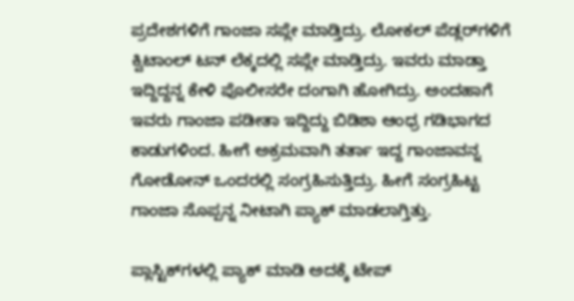ಪ್ರದೇಶಗಳಿಗೆ ಗಾಂಜಾ ಸಪ್ಲೇ ಮಾಡ್ತಿದ್ರು. ಲೋಕಲ್‌ ಪೆಡ್ಲರ್‌ಗಳಿಗೆ ಕ್ವಿಟಾಂಲ್ ಟನ್ ಲೆಕ್ಕದಲ್ಲಿ ಸಪ್ಲೇ ಮಾಡ್ತಿದ್ರು. ಇವರು ಮಾಡ್ತಾ ಇದ್ದಿದ್ದನ್ನ ಕೇಳಿ ಪೊಲೀಸರೇ ದಂಗಾಗಿ ಹೋಗಿದ್ರು. ಅಂದಹಾಗೆ ಇವರು ಗಾಂಜಾ ಪಡೀತಾ ಇದ್ದಿದ್ದು ಬಿಡಿಶಾ ಆಂಧ್ರ ಗಡಿಭಾಗದ ಕಾಡುಗಳಿಂದ. ಹೀಗೆ ಅಕ್ರಮವಾಗಿ ತರ್ತಾ ಇದ್ದ ಗಾಂಜಾವನ್ನ ಗೋಡೋನ್‌ ಒಂದರಲ್ಲಿ ಸಂಗ್ರಹಿಸುತ್ತಿದ್ರು. ಹೀಗೆ ಸಂಗ್ರಹಿಟ್ಟ ಗಾಂಜಾ ಸೊಪ್ಪನ್ನ ನೀಟಾಗಿ ಪ್ಯಾಕ್‌ ಮಾಡಲಾಗ್ತಿತ್ತು.

ಪ್ಲಾಸ್ಟಿಕ್‌ಗಳಲ್ಲಿ ಪ್ಯಾಕ್‌ ಮಾಡಿ ಅದಕ್ಕೆ ಟೇಪ್‌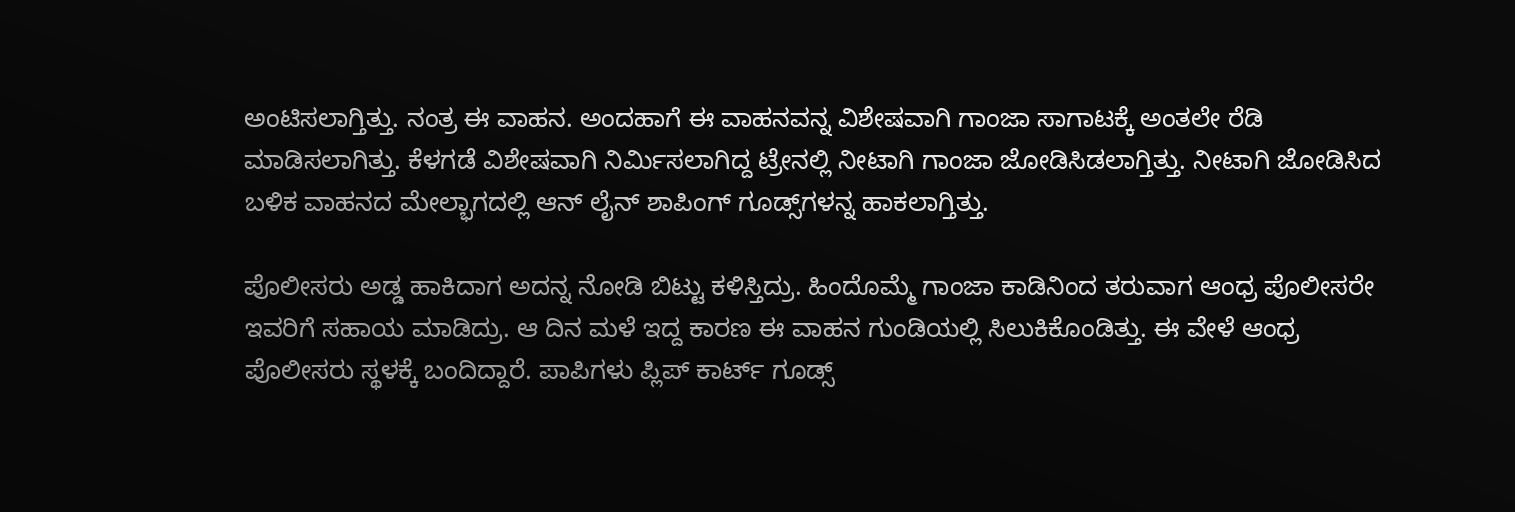ಅಂಟಿಸಲಾಗ್ತಿತ್ತು. ನಂತ್ರ ಈ ವಾಹನ. ಅಂದಹಾಗೆ ಈ ವಾಹನವನ್ನ ವಿಶೇಷವಾಗಿ ಗಾಂಜಾ ಸಾಗಾಟಕ್ಕೆ ಅಂತಲೇ ರೆಡಿ ಮಾಡಿಸಲಾಗಿತ್ತು. ಕೆಳಗಡೆ ವಿಶೇಷವಾಗಿ ನಿರ್ಮಿಸಲಾಗಿದ್ದ ಟ್ರೇನಲ್ಲಿ ನೀಟಾಗಿ ಗಾಂಜಾ ಜೋಡಿಸಿಡಲಾಗ್ತಿತ್ತು. ನೀಟಾಗಿ ಜೋಡಿಸಿದ ಬಳಿಕ ವಾಹನದ ಮೇಲ್ಭಾಗದಲ್ಲಿ ಆನ್ ಲೈನ್‌ ಶಾಪಿಂಗ್‌ ಗೂಡ್ಸ್‌ಗಳನ್ನ ಹಾಕಲಾಗ್ತಿತ್ತು.

ಪೊಲೀಸರು ಅಡ್ಡ ಹಾಕಿದಾಗ ಅದನ್ನ ನೋಡಿ ಬಿಟ್ಟು ಕಳಿಸ್ತಿದ್ರು. ಹಿಂದೊಮ್ಮೆ ಗಾಂಜಾ ಕಾಡಿನಿಂದ ತರುವಾಗ ಆಂಧ್ರ ಪೊಲೀಸರೇ ಇವರಿಗೆ ಸಹಾಯ ಮಾಡಿದ್ರು. ಆ ದಿನ ಮಳೆ ಇದ್ದ ಕಾರಣ ಈ ವಾಹನ ಗುಂಡಿಯಲ್ಲಿ ಸಿಲುಕಿಕೊಂಡಿತ್ತು. ಈ ವೇಳೆ ಆಂಧ್ರ ಪೊಲೀಸರು ಸ್ಥಳಕ್ಕೆ ಬಂದಿದ್ದಾರೆ. ಪಾಪಿಗಳು ಪ್ಲಿಪ್ ಕಾರ್ಟ್ ಗೂಡ್ಸ್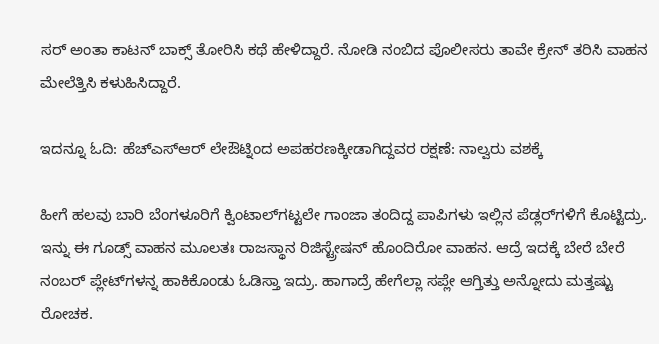ಸರ್ ಅಂತಾ ಕಾಟನ್ ಬಾಕ್ಸ್ ತೋರಿಸಿ ಕಥೆ ಹೇಳಿದ್ದಾರೆ. ನೋಡಿ ನಂಬಿದ ಪೊಲೀಸರು ತಾವೇ ಕ್ರೇನ್‌ ತರಿಸಿ ವಾಹನ ಮೇಲೆತ್ತಿಸಿ ಕಳುಹಿಸಿದ್ದಾರೆ.

ಇದನ್ನೂ ಓದಿ: ಹೆಚ್ಎಸ್ಆರ್ ಲೇಔಟ್ನಿಂದ ಅಪಹರಣಕ್ಕೀಡಾಗಿದ್ದವರ ರಕ್ಷಣೆ: ನಾಲ್ವರು ವಶಕ್ಕೆ

ಹೀಗೆ ಹಲವು ಬಾರಿ ಬೆಂಗಳೂರಿಗೆ ಕ್ವಿಂಟಾಲ್‌ಗಟ್ಟಲೇ ಗಾಂಜಾ ತಂದಿದ್ದ ಪಾಪಿಗಳು ಇಲ್ಲಿನ ಪೆಡ್ಲರ್‌ಗಳಿಗೆ ಕೊಟ್ಟಿದ್ರು. ಇನ್ನು ಈ ಗೂಡ್ಸ್ ವಾಹನ ಮೂಲತಃ ರಾಜಸ್ಥಾನ ರಿಜಿಸ್ಟ್ರೇಷನ್‌ ಹೊಂದಿರೋ ವಾಹನ. ಆದ್ರೆ ಇದಕ್ಕೆ ಬೇರೆ ಬೇರೆ ನಂಬರ್‌ ಪ್ಲೇಟ್‌ಗಳನ್ನ ಹಾಕಿಕೊಂಡು ಓಡಿಸ್ತಾ ಇದ್ರು. ಹಾಗಾದ್ರೆ ಹೇಗೆಲ್ಲಾ ಸಪ್ಲೇ ಆಗ್ತಿತ್ತು ಅನ್ನೋದು ಮತ್ತಷ್ಟು ರೋಚಕ.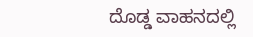ದೊಡ್ಡ ವಾಹನದಲ್ಲಿ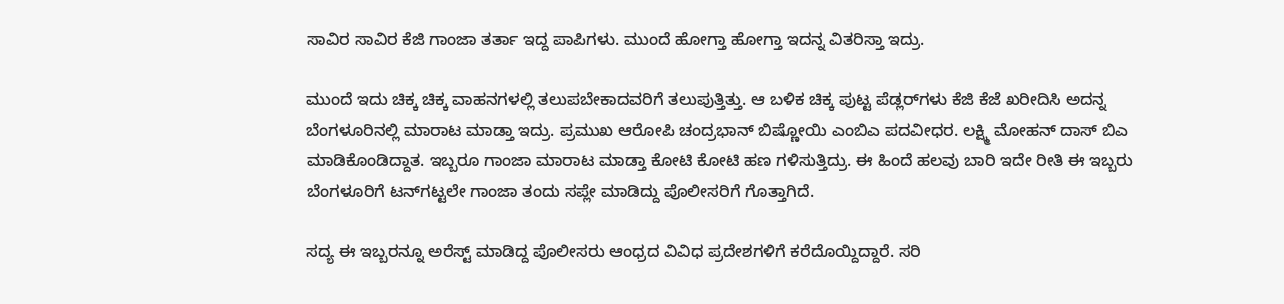ಸಾವಿರ ಸಾವಿರ ಕೆಜಿ ಗಾಂಜಾ ತರ್ತಾ ಇದ್ದ ಪಾಪಿಗಳು. ಮುಂದೆ ಹೋಗ್ತಾ ಹೋಗ್ತಾ ಇದನ್ನ ವಿತರಿಸ್ತಾ ಇದ್ರು.

ಮುಂದೆ ಇದು ಚಿಕ್ಕ ಚಿಕ್ಕ ವಾಹನಗಳಲ್ಲಿ ತಲುಪಬೇಕಾದವರಿಗೆ ತಲುಪುತ್ತಿತ್ತು. ಆ ಬಳಿಕ ಚಿಕ್ಕ ಪುಟ್ಟ ಪೆಡ್ಲರ್‌ಗಳು ಕೆಜಿ ಕೆಜೆ ಖರೀದಿಸಿ ಅದನ್ನ ಬೆಂಗಳೂರಿನಲ್ಲಿ ಮಾರಾಟ ಮಾಡ್ತಾ ಇದ್ರು. ಪ್ರಮುಖ ಆರೋಪಿ ಚಂದ್ರಭಾನ್ ಬಿಷ್ಣೋಯಿ ಎಂಬಿಎ ಪದವೀಧರ. ಲಕ್ಷ್ಮಿ ಮೋಹನ್‌ ದಾಸ್‌ ಬಿಎ ಮಾಡಿಕೊಂಡಿದ್ದಾತ. ಇಬ್ಬರೂ ಗಾಂಜಾ ಮಾರಾಟ ಮಾಡ್ತಾ ಕೋಟಿ ಕೋಟಿ ಹಣ ಗಳಿಸುತ್ತಿದ್ರು. ಈ ಹಿಂದೆ ಹಲವು ಬಾರಿ ಇದೇ ರೀತಿ ಈ ಇಬ್ಬರು ಬೆಂಗಳೂರಿಗೆ ಟನ್‌ಗಟ್ಟಲೇ ಗಾಂಜಾ ತಂದು ಸಪ್ಲೇ ಮಾಡಿದ್ದು ಪೊಲೀಸರಿಗೆ ಗೊತ್ತಾಗಿದೆ.

ಸದ್ಯ ಈ ಇಬ್ಬರನ್ನೂ ಅರೆಸ್ಟ್ ಮಾಡಿದ್ದ ಪೊಲೀಸರು ಆಂಧ್ರದ ವಿವಿಧ ಪ್ರದೇಶಗಳಿಗೆ ಕರೆದೊಯ್ದಿದ್ದಾರೆ. ಸರಿ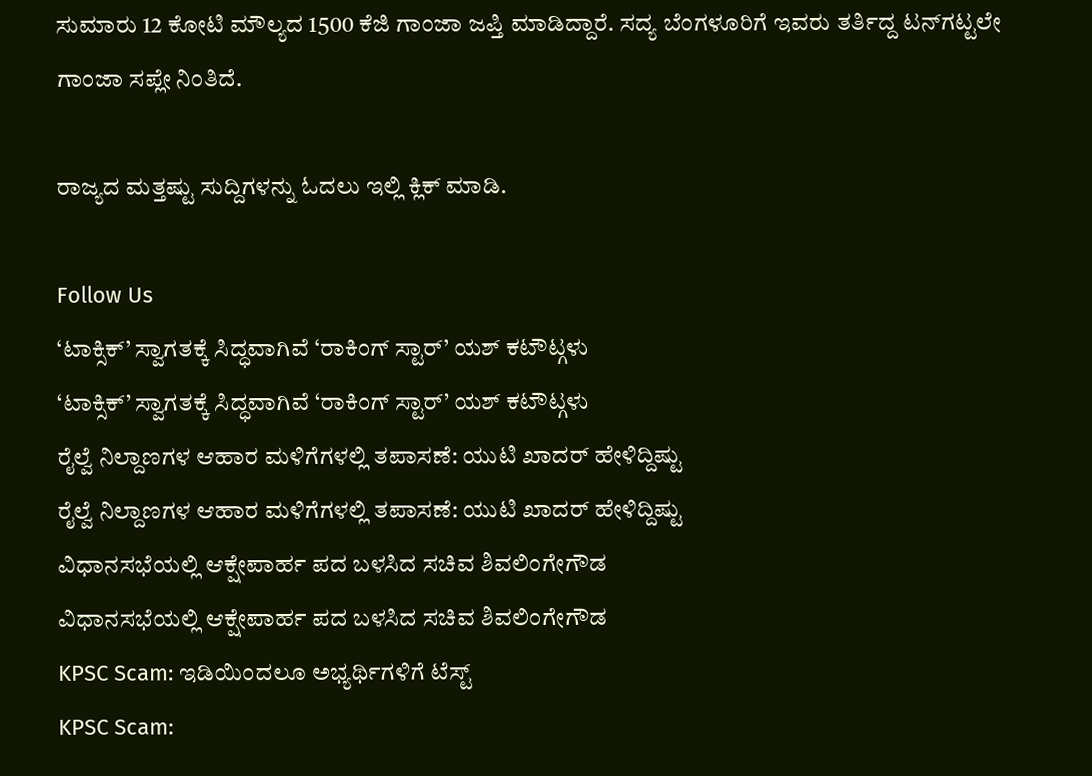ಸುಮಾರು 12 ಕೋಟಿ ಮೌಲ್ಯದ 1500 ಕೆಜಿ ಗಾಂಜಾ ಜಪ್ತಿ ಮಾಡಿದ್ದಾರೆ. ಸದ್ಯ ಬೆಂಗಳೂರಿಗೆ ಇವರು ತರ್ತಿದ್ದ ಟನ್‌ಗಟ್ಟಲೇ ಗಾಂಜಾ ಸಪ್ಲೇ ನಿಂತಿದೆ.

ರಾಜ್ಯದ ಮತ್ತಷ್ಟು ಸುದ್ದಿಗಳನ್ನು ಓದಲು ಇಲ್ಲಿ ಕ್ಲಿಕ್ ಮಾಡಿ.

Follow Us
‘ಟಾಕ್ಸಿಕ್’ ಸ್ವಾಗತಕ್ಕೆ ಸಿದ್ಧವಾಗಿವೆ ‘ರಾಕಿಂಗ್ ಸ್ಟಾರ್’ ಯಶ್ ಕಟೌಟ್ಗಳು
‘ಟಾಕ್ಸಿಕ್’ ಸ್ವಾಗತಕ್ಕೆ ಸಿದ್ಧವಾಗಿವೆ ‘ರಾಕಿಂಗ್ ಸ್ಟಾರ್’ ಯಶ್ ಕಟೌಟ್ಗಳು
ರೈಲ್ವೆ ನಿಲ್ದಾಣಗಳ ಆಹಾರ ಮಳಿಗೆಗಳಲ್ಲಿ ತಪಾಸಣೆ: ಯುಟಿ ಖಾದರ್ ಹೇಳಿದ್ದಿಷ್ಟು
ರೈಲ್ವೆ ನಿಲ್ದಾಣಗಳ ಆಹಾರ ಮಳಿಗೆಗಳಲ್ಲಿ ತಪಾಸಣೆ: ಯುಟಿ ಖಾದರ್ ಹೇಳಿದ್ದಿಷ್ಟು
ವಿಧಾನಸಭೆಯಲ್ಲಿ ಆಕ್ಷೇಪಾರ್ಹ ಪದ ಬಳಸಿದ ಸಚಿವ ಶಿವಲಿಂಗೇಗೌಡ
ವಿಧಾನಸಭೆಯಲ್ಲಿ ಆಕ್ಷೇಪಾರ್ಹ ಪದ ಬಳಸಿದ ಸಚಿವ ಶಿವಲಿಂಗೇಗೌಡ
KPSC Scam: ಇಡಿಯಿಂದಲೂ ಅಭ್ಯರ್ಥಿಗಳಿಗೆ ಟೆಸ್ಟ್
KPSC Scam: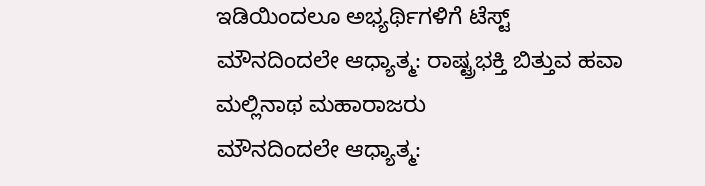ಇಡಿಯಿಂದಲೂ ಅಭ್ಯರ್ಥಿಗಳಿಗೆ ಟೆಸ್ಟ್
ಮೌನದಿಂದಲೇ ಆಧ್ಯಾತ್ಮ: ರಾಷ್ಟ್ರಭಕ್ತಿ ಬಿತ್ತುವ ಹವಾ ಮಲ್ಲಿನಾಥ ಮಹಾರಾಜರು
ಮೌನದಿಂದಲೇ ಆಧ್ಯಾತ್ಮ: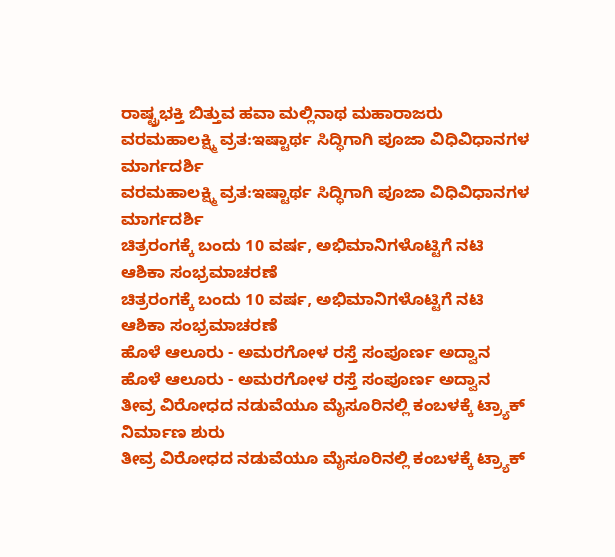ರಾಷ್ಟ್ರಭಕ್ತಿ ಬಿತ್ತುವ ಹವಾ ಮಲ್ಲಿನಾಥ ಮಹಾರಾಜರು
ವರಮಹಾಲಕ್ಷ್ಮಿ ವ್ರತ:ಇಷ್ಟಾರ್ಥ ಸಿದ್ಧಿಗಾಗಿ ಪೂಜಾ ವಿಧಿವಿಧಾನಗಳ ಮಾರ್ಗದರ್ಶಿ
ವರಮಹಾಲಕ್ಷ್ಮಿ ವ್ರತ:ಇಷ್ಟಾರ್ಥ ಸಿದ್ಧಿಗಾಗಿ ಪೂಜಾ ವಿಧಿವಿಧಾನಗಳ ಮಾರ್ಗದರ್ಶಿ
ಚಿತ್ರರಂಗಕ್ಕೆ ಬಂದು 10 ವರ್ಷ, ಅಭಿಮಾನಿಗಳೊಟ್ಟಿಗೆ ನಟಿ ಆಶಿಕಾ ಸಂಭ್ರಮಾಚರಣೆ
ಚಿತ್ರರಂಗಕ್ಕೆ ಬಂದು 10 ವರ್ಷ, ಅಭಿಮಾನಿಗಳೊಟ್ಟಿಗೆ ನಟಿ ಆಶಿಕಾ ಸಂಭ್ರಮಾಚರಣೆ
ಹೊಳೆ ಆಲೂರು - ಅಮರಗೋಳ ರಸ್ತೆ ಸಂಪೂರ್ಣ ಅದ್ವಾನ
ಹೊಳೆ ಆಲೂರು - ಅಮರಗೋಳ ರಸ್ತೆ ಸಂಪೂರ್ಣ ಅದ್ವಾನ
ತೀವ್ರ ವಿರೋಧದ ನಡುವೆಯೂ ಮೈಸೂರಿನಲ್ಲಿ ಕಂಬಳಕ್ಕೆ ಟ್ರ್ಯಾಕ್ ನಿರ್ಮಾಣ ಶುರು
ತೀವ್ರ ವಿರೋಧದ ನಡುವೆಯೂ ಮೈಸೂರಿನಲ್ಲಿ ಕಂಬಳಕ್ಕೆ ಟ್ರ್ಯಾಕ್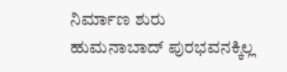ನಿರ್ಮಾಣ ಶುರು
ಹುಮನಾಬಾದ್ ಪುರಭವನಕ್ಕಿಲ್ಲ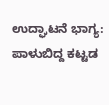ಉದ್ಘಾಟನೆ ಭಾಗ್ಯ: ಪಾಳುಬಿದ್ದ ಕಟ್ಟಡ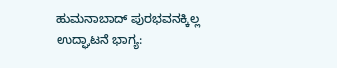ಹುಮನಾಬಾದ್ ಪುರಭವನಕ್ಕಿಲ್ಲ ಉದ್ಘಾಟನೆ ಭಾಗ್ಯ: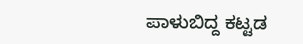ಪಾಳುಬಿದ್ದ ಕಟ್ಟಡ